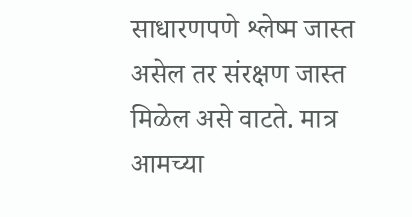साधारणपणे श्लेष्म जास्त असेल तर संरक्षण जास्त मिळेल असे वाटते. मात्र आमच्या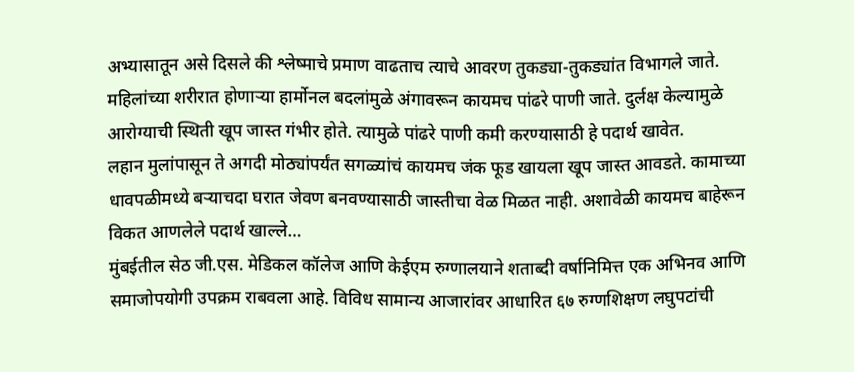अभ्यासातून असे दिसले की श्लेष्माचे प्रमाण वाढताच त्याचे आवरण तुकड्या-तुकड्यांत विभागले जाते.
महिलांच्या शरीरात होणाऱ्या हार्मोनल बदलांमुळे अंगावरून कायमच पांढरे पाणी जाते. दुर्लक्ष केल्यामुळे आरोग्याची स्थिती खूप जास्त गंभीर होते. त्यामुळे पांढरे पाणी कमी करण्यासाठी हे पदार्थ खावेत.
लहान मुलांपासून ते अगदी मोठ्यांपर्यंत सगळ्यांचं कायमच जंक फूड खायला खूप जास्त आवडते. कामाच्या धावपळीमध्ये बऱ्याचदा घरात जेवण बनवण्यासाठी जास्तीचा वेळ मिळत नाही. अशावेळी कायमच बाहेरून विकत आणलेले पदार्थ खाल्ले…
मुंबईतील सेठ जी.एस. मेडिकल कॉलेज आणि केईएम रुग्णालयाने शताब्दी वर्षानिमित्त एक अभिनव आणि समाजोपयोगी उपक्रम राबवला आहे. विविध सामान्य आजारांवर आधारित ६७ रुग्णशिक्षण लघुपटांची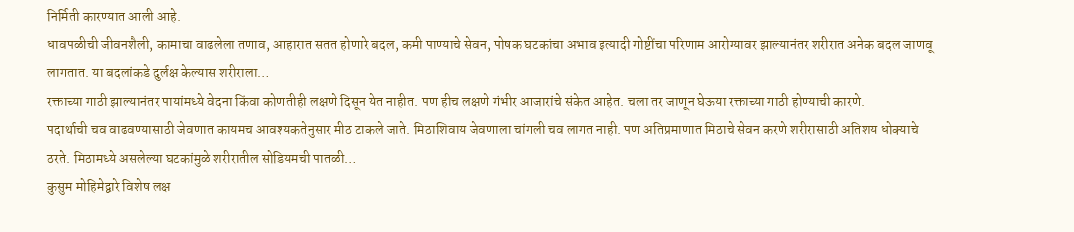निर्मिती कारण्यात आली आहे.
धावपळीची जीवनशैली, कामाचा वाढलेला तणाव, आहारात सतत होणारे बदल, कमी पाण्याचे सेवन, पोषक घटकांचा अभाव इत्यादी गोष्टींचा परिणाम आरोग्यावर झाल्यानंतर शरीरात अनेक बदल जाणवू लागतात. या बदलांकडे दुर्लक्ष केल्यास शरीराला…
रक्ताच्या गाठी झाल्यानंतर पायांमध्ये वेदना किंवा कोणतीही लक्षणे दिसून येत नाहीत. पण हीच लक्षणे गंभीर आजारांचे संकेत आहेत. चला तर जाणून घेऊया रक्ताच्या गाठी होण्याची कारणे.
पदार्थाची चव वाढवण्यासाठी जेवणात कायमच आवश्यकतेनुसार मीठ टाकले जाते. मिठाशिवाय जेवणाला चांगली चव लागत नाही. पण अतिप्रमाणात मिठाचे सेवन करणे शरीरासाठी अतिशय धोक्याचे ठरते. मिठामध्ये असलेल्या घटकांमुळे शरीरातील सोडियमची पातळी…
कुसुम मोहिमेद्वारे विशेष लक्ष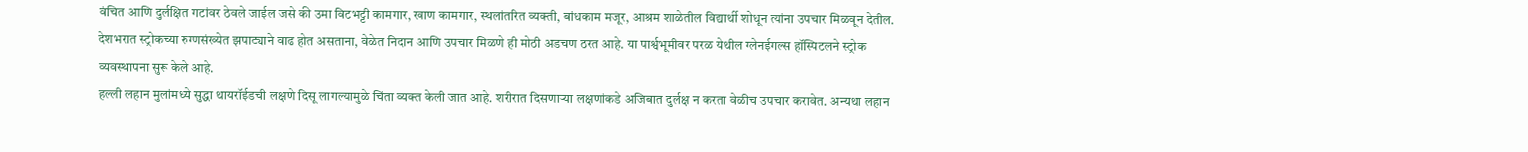वंचित आणि दुर्लक्षित गटांवर ठेवले जाईल जसे की उमा विटभट्टी कामगार, खाण कामगार, स्थलांतरित व्यक्ती, बांधकाम मजूर, आश्रम शाळेतील विद्यार्थी शोधून त्यांना उपचार मिळवून देतील.
देशभरात स्ट्रोकच्या रुग्णसंख्येत झपाट्याने वाढ होत असताना, वेळेत निदान आणि उपचार मिळणे ही मोठी अडचण ठरत आहे. या पार्श्वभूमीवर परळ येथील ग्लेनईगल्स हॉस्पिटलने स्ट्रोक व्यवस्थापना सुरू केले आहे.
हल्ली लहान मुलांमध्ये सुद्धा थायरॉईडची लक्षणे दिसू लागल्यामुळे चिंता व्यक्त केली जात आहे. शरीरात दिसणाऱ्या लक्षणांकडे अजिबात दुर्लक्ष न करता वेळीच उपचार करावेत. अन्यथा लहान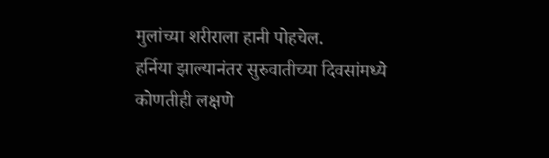मुलांच्या शरीराला हानी पोहचेल.
हर्निया झाल्यानंतर सुरुवातीच्या दिवसांमध्ये कोणतीही लक्षणे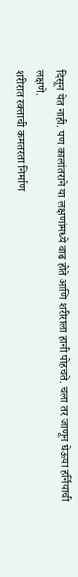दिसून येत नाही. पण कालांतराने या लक्षणांमध्ये वाढ होते आणि शरीराला हानी पोहचते. चला तर जाणून घेऊया हर्नियाची लक्षणे.
शरीरात रक्ताची कमतरता निर्माण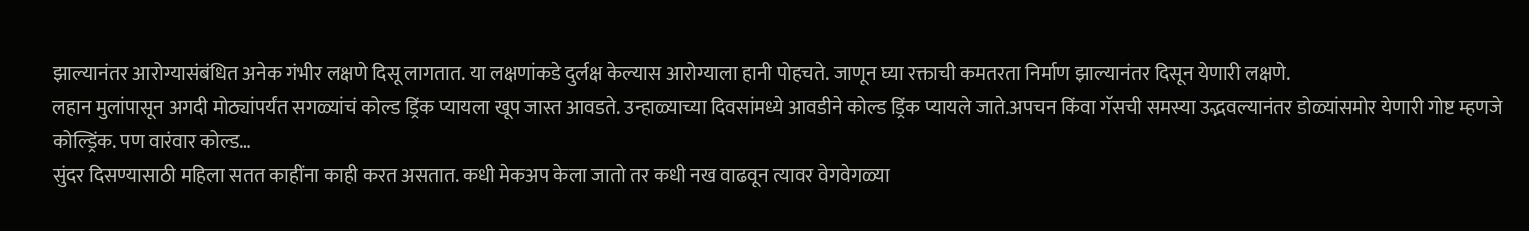झाल्यानंतर आरोग्यासंबंधित अनेक गंभीर लक्षणे दिसू लागतात. या लक्षणांकडे दुर्लक्ष केल्यास आरोग्याला हानी पोहचते. जाणून घ्या रक्ताची कमतरता निर्माण झाल्यानंतर दिसून येणारी लक्षणे.
लहान मुलांपासून अगदी मोठ्यांपर्यंत सगळ्यांचं कोल्ड ड्रिंक प्यायला खूप जास्त आवडते. उन्हाळ्याच्या दिवसांमध्ये आवडीने कोल्ड ड्रिंक प्यायले जाते.अपचन किंवा गॅसची समस्या उद्भवल्यानंतर डोळ्यांसमोर येणारी गोष्ट म्हणजे कोल्ड्रिंक. पण वारंवार कोल्ड…
सुंदर दिसण्यासाठी महिला सतत काहींना काही करत असतात. कधी मेकअप केला जातो तर कधी नख वाढवून त्यावर वेगवेगळ्या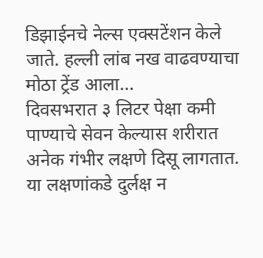डिझाईनचे नेल्स एक्सटेंशन केले जाते. हल्ली लांब नख वाढवण्याचा मोठा ट्रेंड आला…
दिवसभरात ३ लिटर पेक्षा कमी पाण्याचे सेवन केल्यास शरीरात अनेक गंभीर लक्षणे दिसू लागतात. या लक्षणांकडे दुर्लक्ष न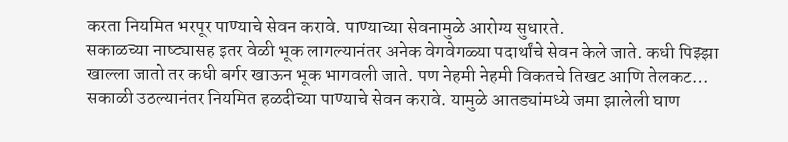करता नियमित भरपूर पाण्याचे सेवन करावे. पाण्याच्या सेवनामुळे आरोग्य सुधारते.
सकाळच्या नाष्ट्यासह इतर वेळी भूक लागल्यानंतर अनेक वेगवेगळ्या पदार्थांचे सेवन केले जाते. कधी पिझ्झा खाल्ला जातो तर कधी बर्गर खाऊन भूक भागवली जाते. पण नेहमी नेहमी विकतचे तिखट आणि तेलकट…
सकाळी उठल्यानंतर नियमित हळदीच्या पाण्याचे सेवन करावे. यामुळे आतड्यांमध्ये जमा झालेली घाण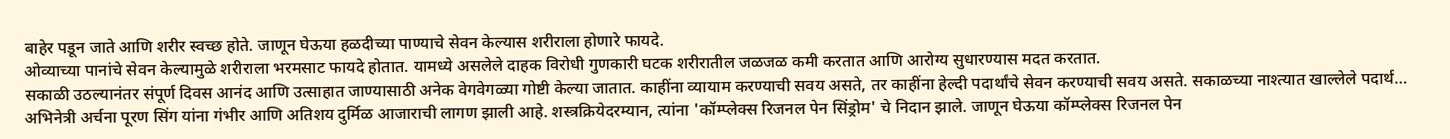बाहेर पडून जाते आणि शरीर स्वच्छ होते. जाणून घेऊया हळदीच्या पाण्याचे सेवन केल्यास शरीराला होणारे फायदे.
ओव्याच्या पानांचे सेवन केल्यामुळे शरीराला भरमसाट फायदे होतात. यामध्ये असलेले दाहक विरोधी गुणकारी घटक शरीरातील जळजळ कमी करतात आणि आरोग्य सुधारण्यास मदत करतात.
सकाळी उठल्यानंतर संपूर्ण दिवस आनंद आणि उत्साहात जाण्यासाठी अनेक वेगवेगळ्या गोष्टी केल्या जातात. काहींना व्यायाम करण्याची सवय असते, तर काहींना हेल्दी पदार्थांचे सेवन करण्याची सवय असते. सकाळच्या नाश्त्यात खाल्लेले पदार्थ…
अभिनेत्री अर्चना पूरण सिंग यांना गंभीर आणि अतिशय दुर्मिळ आजाराची लागण झाली आहे. शस्त्रक्रियेदरम्यान, त्यांना 'कॉम्प्लेक्स रिजनल पेन सिंड्रोम' चे निदान झाले. जाणून घेऊया कॉम्प्लेक्स रिजनल पेन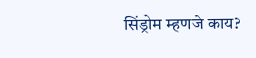सिंड्रोम म्हणजे काय?